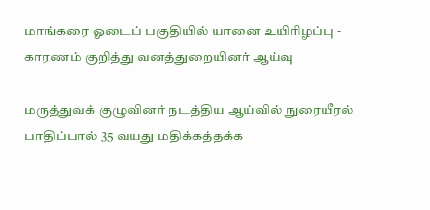மாங்கரை ஓடைப் பகுதியில் யானை உயிரிழப்பு - காரணம் குறித்து வனத்துறையினர் ஆய்வு

மருத்துவக் குழுவினர் நடத்திய ஆய்வில் நுரையீரல் பாதிப்பால் 35 வயது மதிக்கத்தக்க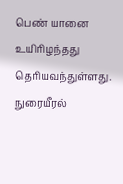பெண் யானை உயிரிழந்தது தெரியவந்துள்ளது. நுரையீரல்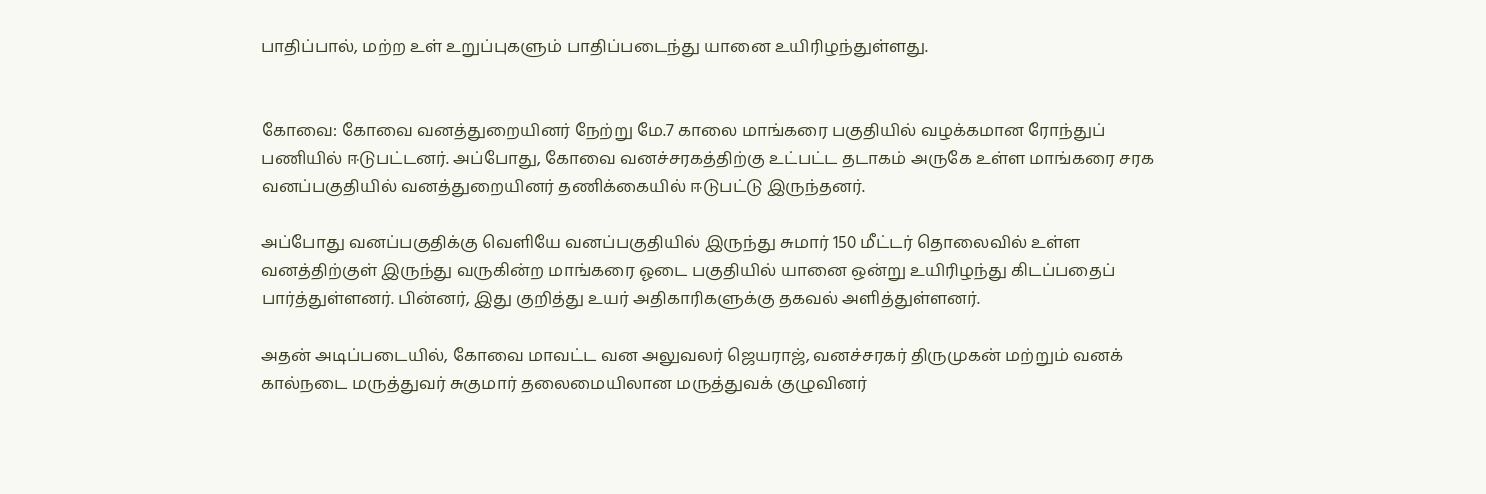பாதிப்பால், மற்ற உள் உறுப்புகளும் பாதிப்படைந்து யானை உயிரிழந்துள்ளது.


கோவை: கோவை வனத்துறையினர் நேற்று மே.7 காலை மாங்கரை பகுதியில் வழக்கமான ரோந்துப் பணியில் ஈடுபட்டனர். அப்போது, கோவை வனச்சரகத்திற்கு உட்பட்ட தடாகம் அருகே உள்ள மாங்கரை சரக வனப்பகுதியில் வனத்துறையினர் தணிக்கையில் ஈடுபட்டு இருந்தனர்.

அப்போது வனப்பகுதிக்கு வெளியே வனப்பகுதியில் இருந்து சுமார் 150 மீட்டர் தொலைவில் உள்ள வனத்திற்குள் இருந்து வருகின்ற மாங்கரை ஓடை பகுதியில் யானை ஒன்று உயிரிழந்து கிடப்பதைப் பார்த்துள்ளனர். பின்னர், இது குறித்து உயர் அதிகாரிகளுக்கு தகவல் அளித்துள்ளனர்.

அதன் அடிப்படையில், கோவை மாவட்ட வன அலுவலர் ஜெயராஜ், வனச்சரகர் திருமுகன் மற்றும் வனக் கால்நடை மருத்துவர் சுகுமார் தலைமையிலான மருத்துவக் குழுவினர்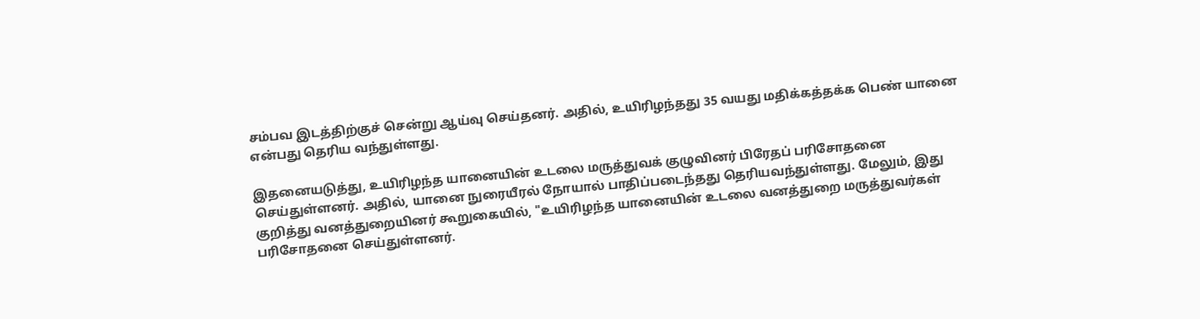சம்பவ இடத்திற்குச் சென்று ஆய்வு செய்தனர். அதில், உயிரிழந்தது 35 வயது மதிக்கத்தக்க பெண் யானை என்பது தெரிய வந்துள்ளது.

இதனையடுத்து, உயிரிழந்த யானையின் உடலை மருத்துவக் குழுவினர் பிரேதப் பரிசோதனை செய்துள்ளனர். அதில், யானை நுரையீரல் நோயால் பாதிப்படைந்தது தெரியவந்துள்ளது. மேலும், இது குறித்து வனத்துறையினர் கூறுகையில், "உயிரிழந்த யானையின் உடலை வனத்துறை மருத்துவர்கள் பரிசோதனை செய்துள்ளனர்.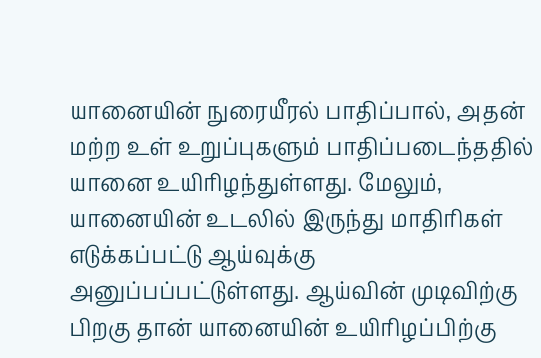யானையின் நுரையீரல் பாதிப்பால், அதன் மற்ற உள் உறுப்புகளும் பாதிப்படைந்ததில் யானை உயிரிழந்துள்ளது. மேலும், யானையின் உடலில் இருந்து மாதிரிகள் எடுக்கப்பட்டு ஆய்வுக்கு அனுப்பப்பட்டுள்ளது. ஆய்வின் முடிவிற்கு பிறகு தான் யானையின் உயிரிழப்பிற்கு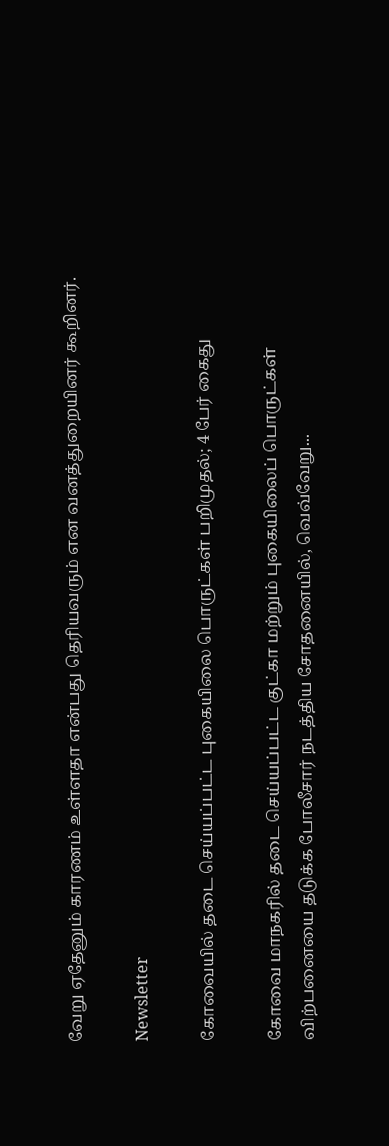வேறு ஏதேனும் காரணம் உள்ளதா என்பது தெரியவரும் என வனத்துறையினர் கூறினர்.

Newsletter

கோவையில் தடை செய்யப்பட்ட புகையிலை பொருட்கள் பறிமுதல்; 4 பேர் கைது

கோவை மாநகரில் தடை செய்யப்பட்ட குட்கா மற்றும் புகையிலைப் பொருட்கள் விற்பனையை தடுக்க போலீசார் நடத்திய சோதனையில், வெவ்வேறு...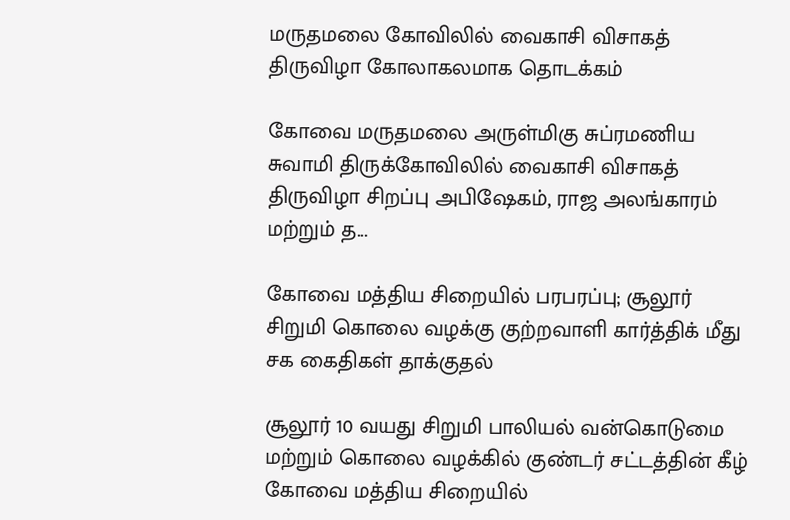மருதமலை கோவிலில் வைகாசி விசாகத் திருவிழா கோலாகலமாக தொடக்கம்

கோவை மருதமலை அருள்மிகு சுப்ரமணிய சுவாமி திருக்கோவிலில் வைகாசி விசாகத் திருவிழா சிறப்பு அபிஷேகம், ராஜ அலங்காரம் மற்றும் த...

கோவை மத்திய சிறையில் பரபரப்பு; சூலூர் சிறுமி கொலை வழக்கு குற்றவாளி கார்த்திக் மீது சக கைதிகள் தாக்குதல்

சூலூர் 10 வயது சிறுமி பாலியல் வன்கொடுமை மற்றும் கொலை வழக்கில் குண்டர் சட்டத்தின் கீழ் கோவை மத்திய சிறையில்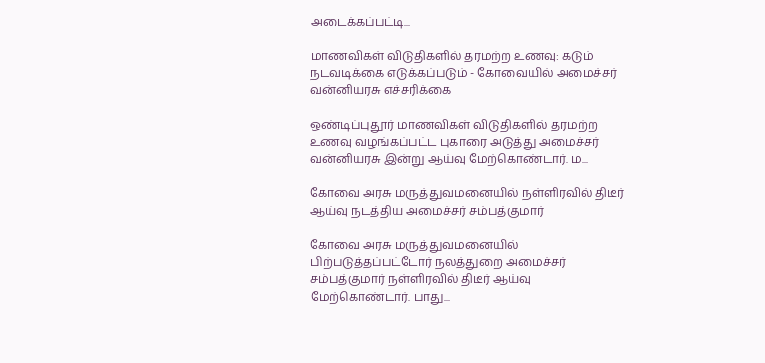அடைக்கப்பட்டி...

மாணவிகள் விடுதிகளில் தரமற்ற உணவு: கடும் நடவடிக்கை எடுக்கப்படும் - கோவையில் அமைச்சர் வன்னியரசு எச்சரிக்கை

ஒண்டிப்புதூர் மாணவிகள் விடுதிகளில் தரமற்ற உணவு வழங்கப்பட்ட புகாரை அடுத்து அமைச்சர் வன்னியரசு இன்று ஆய்வு மேற்கொண்டார். ம...

கோவை அரசு மருத்துவமனையில் நள்ளிரவில் திடீர் ஆய்வு நடத்திய அமைச்சர் சம்பத்குமார்

கோவை அரசு மருத்துவமனையில் பிற்படுத்தப்பட்டோர் நலத்துறை அமைச்சர் சம்பத்குமார் நள்ளிரவில் திடீர் ஆய்வு மேற்கொண்டார். பாது...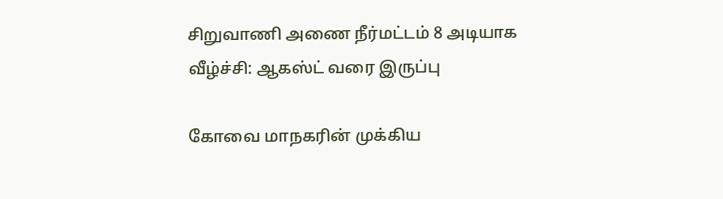சிறுவாணி அணை நீர்மட்டம் 8 அடியாக வீழ்ச்சி: ஆகஸ்ட் வரை இருப்பு

கோவை மாநகரின் முக்கிய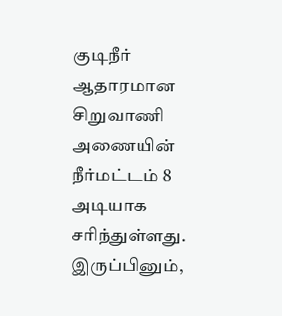குடிநீர் ஆதாரமான சிறுவாணி அணையின் நீர்மட்டம் 8 அடியாக சரிந்துள்ளது. இருப்பினும்,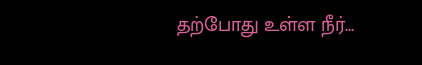தற்போது உள்ள நீர்...